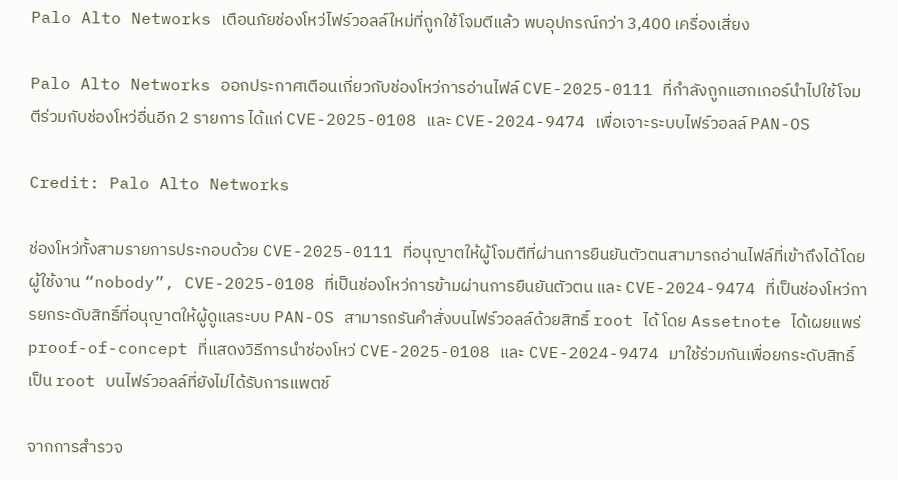Palo Alto Networks เตือนภัยช่องโหว่ไฟร์วอลล์ใหม่ที่ถูกใช้โจมตีแล้ว พบอุปกรณ์กว่า 3,400 เครื่องเสี่ยง

Palo Alto Networks ออกประกาศเตือนเกี่ยวกับช่องโหว่การอ่านไฟล์ CVE-2025-0111 ที่กำลังถูกแฮกเกอร์นำไปใช้โจมตีร่วมกับช่องโหว่อื่นอีก 2 รายการ ได้แก่ CVE-2025-0108 และ CVE-2024-9474 เพื่อเจาะระบบไฟร์วอลล์ PAN-OS

Credit: Palo Alto Networks

ช่องโหว่ทั้งสามรายการประกอบด้วย CVE-2025-0111 ที่อนุญาตให้ผู้โจมตีที่ผ่านการยืนยันตัวตนสามารถอ่านไฟล์ที่เข้าถึงได้โดยผู้ใช้งาน “nobody”, CVE-2025-0108 ที่เป็นช่องโหว่การข้ามผ่านการยืนยันตัวตน และ CVE-2024-9474 ที่เป็นช่องโหว่การยกระดับสิทธิ์ที่อนุญาตให้ผู้ดูแลระบบ PAN-OS สามารถรันคำสั่งบนไฟร์วอลล์ด้วยสิทธิ์ root ได้ โดย Assetnote ได้เผยแพร่ proof-of-concept ที่แสดงวิธีการนำช่องโหว่ CVE-2025-0108 และ CVE-2024-9474 มาใช้ร่วมกันเพื่อยกระดับสิทธิ์เป็น root บนไฟร์วอลล์ที่ยังไม่ได้รับการแพตช์

จากการสำรวจ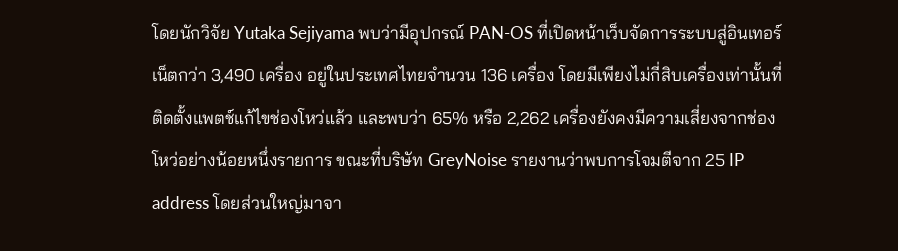โดยนักวิจัย Yutaka Sejiyama พบว่ามีอุปกรณ์ PAN-OS ที่เปิดหน้าเว็บจัดการระบบสู่อินเทอร์เน็ตกว่า 3,490 เครื่อง อยู่ในประเทศไทยจำนวน 136 เครื่อง โดยมีเพียงไม่กี่สิบเครื่องเท่านั้นที่ติดตั้งแพตช์แก้ไขช่องโหว่แล้ว และพบว่า 65% หรือ 2,262 เครื่องยังคงมีความเสี่ยงจากช่องโหว่อย่างน้อยหนึ่งรายการ ขณะที่บริษัท GreyNoise รายงานว่าพบการโจมตีจาก 25 IP address โดยส่วนใหญ่มาจา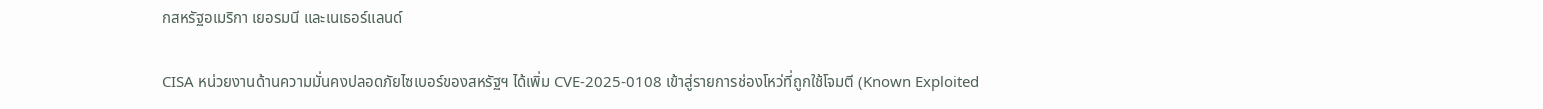กสหรัฐอเมริกา เยอรมนี และเนเธอร์แลนด์

CISA หน่วยงานด้านความมั่นคงปลอดภัยไซเบอร์ของสหรัฐฯ ได้เพิ่ม CVE-2025-0108 เข้าสู่รายการช่องโหว่ที่ถูกใช้โจมตี (Known Exploited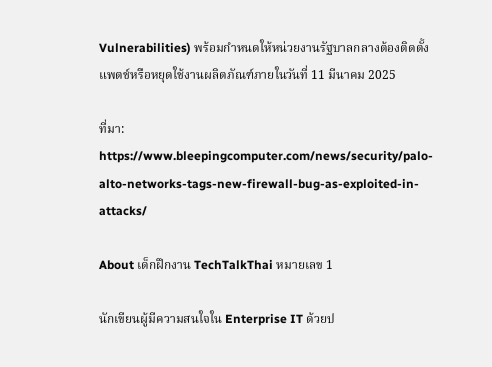Vulnerabilities) พร้อมกำหนดให้หน่วยงานรัฐบาลกลางต้องติดตั้งแพตช์หรือหยุดใช้งานผลิตภัณฑ์ภายในวันที่ 11 มีนาคม 2025

ที่มา: https://www.bleepingcomputer.com/news/security/palo-alto-networks-tags-new-firewall-bug-as-exploited-in-attacks/

About เด็กฝึกงาน TechTalkThai หมายเลข 1

นักเขียนผู้มีความสนใจใน Enterprise IT ด้วยป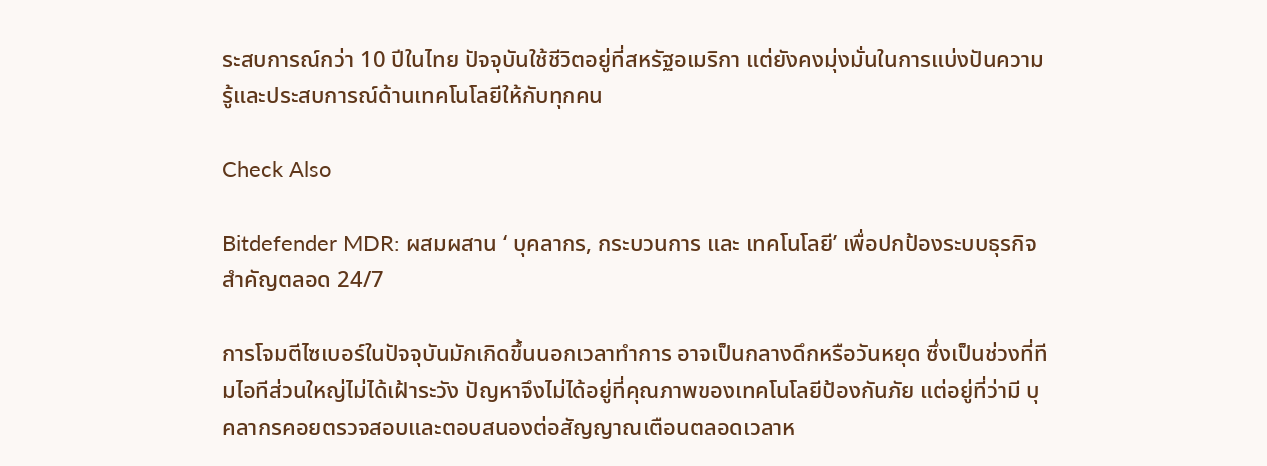ระสบการณ์กว่า 10 ปีในไทย ปัจจุบันใช้ชีวิตอยู่ที่สหรัฐอเมริกา แต่ยังคงมุ่งมั่นในการแบ่งปันความรู้และประสบการณ์ด้านเทคโนโลยีให้กับทุกคน

Check Also

Bitdefender MDR: ผสมผสาน ‘ บุคลากร, กระบวนการ และ เทคโนโลยี’ เพื่อปกป้องระบบธุรกิจสำคัญตลอด 24/7

การโจมตีไซเบอร์ในปัจจุบันมักเกิดขึ้นนอกเวลาทำการ อาจเป็นกลางดึกหรือวันหยุด ซึ่งเป็นช่วงที่ทีมไอทีส่วนใหญ่ไม่ได้เฝ้าระวัง ปัญหาจึงไม่ได้อยู่ที่คุณภาพของเทคโนโลยีป้องกันภัย แต่อยู่ที่ว่ามี บุคลากรคอยตรวจสอบและตอบสนองต่อสัญญาณเตือนตลอดเวลาห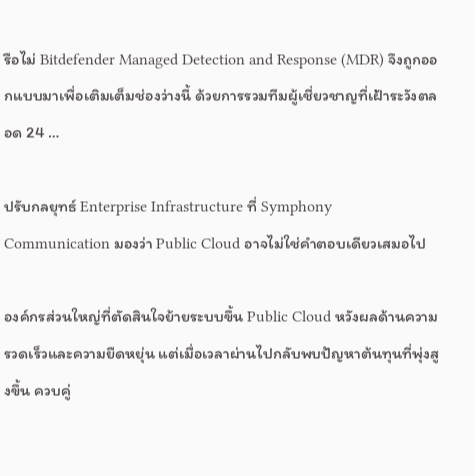รือไม่ Bitdefender Managed Detection and Response (MDR) จึงถูกออกแบบมาเพื่อเติมเต็มช่องว่างนี้ ด้วยการรวมทีมผู้เชี่ยวชาญที่เฝ้าระวังตลอด 24 …

ปรับกลยุทธ์ Enterprise Infrastructure ที่ Symphony Communication มองว่า Public Cloud อาจไม่ใช่คำตอบเดียวเสมอไป

องค์กรส่วนใหญ่ที่ตัดสินใจย้ายระบบขึ้น Public Cloud หวังผลด้านความรวดเร็วและความยืดหยุ่น แต่เมื่อเวลาผ่านไปกลับพบปัญหาต้นทุนที่พุ่งสูงขึ้น ควบคู่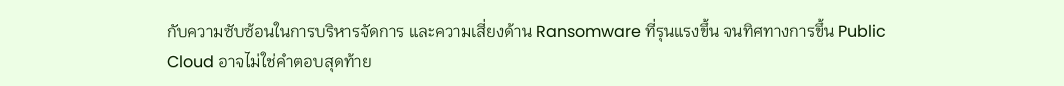กับความซับซ้อนในการบริหารจัดการ และความเสี่ยงด้าน Ransomware ที่รุนแรงขึ้น จนทิศทางการขึ้น Public Cloud อาจไม่ใช่คำตอบสุดท้าย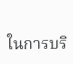ในการบริ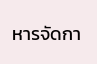หารจัดกา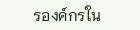รองค์กรใน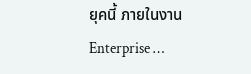ยุคนี้ ภายในงาน Enterprise …